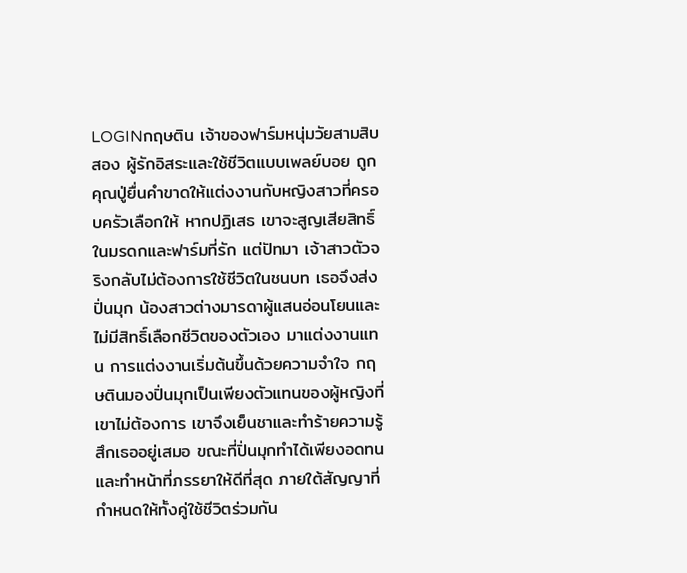LOGINกฤษติน เจ้าของฟาร์มหนุ่มวัยสามสิบสอง ผู้รักอิสระและใช้ชีวิตแบบเพลย์บอย ถูกคุณปู่ยื่นคำขาดให้แต่งงานกับหญิงสาวที่ครอบครัวเลือกให้ หากปฏิเสธ เขาจะสูญเสียสิทธิ์ในมรดกและฟาร์มที่รัก แต่ปัทมา เจ้าสาวตัวจริงกลับไม่ต้องการใช้ชีวิตในชนบท เธอจึงส่งปิ่นมุก น้องสาวต่างมารดาผู้แสนอ่อนโยนและไม่มีสิทธิ์เลือกชีวิตของตัวเอง มาแต่งงานแทน การแต่งงานเริ่มต้นขึ้นด้วยความจำใจ กฤษตินมองปิ่นมุกเป็นเพียงตัวแทนของผู้หญิงที่เขาไม่ต้องการ เขาจึงเย็นชาและทำร้ายความรู้สึกเธออยู่เสมอ ขณะที่ปิ่นมุกทำได้เพียงอดทนและทำหน้าที่ภรรยาให้ดีที่สุด ภายใต้สัญญาที่กำหนดให้ทั้งคู่ใช้ชีวิตร่วมกัน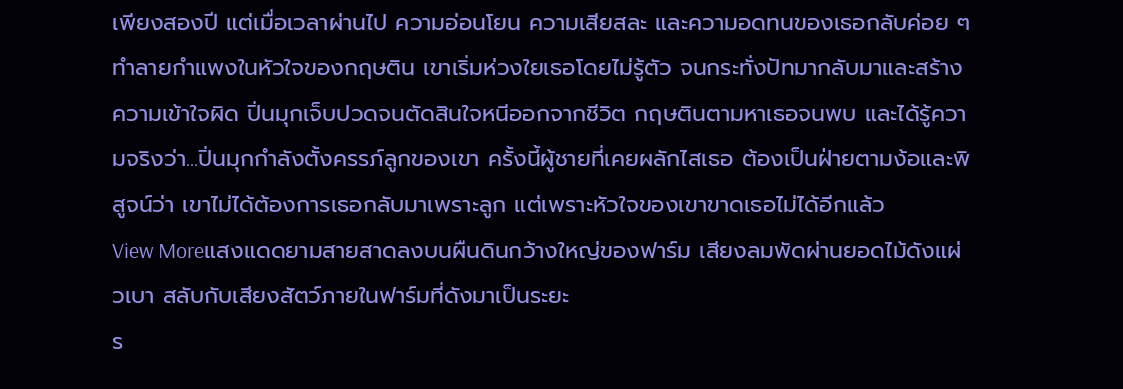เพียงสองปี แต่เมื่อเวลาผ่านไป ความอ่อนโยน ความเสียสละ และความอดทนของเธอกลับค่อย ๆ ทำลายกำแพงในหัวใจของกฤษติน เขาเริ่มห่วงใยเธอโดยไม่รู้ตัว จนกระทั่งปัทมากลับมาและสร้างความเข้าใจผิด ปิ่นมุกเจ็บปวดจนตัดสินใจหนีออกจากชีวิต กฤษตินตามหาเธอจนพบ และได้รู้ความจริงว่า...ปิ่นมุกกำลังตั้งครรภ์ลูกของเขา ครั้งนี้ผู้ชายที่เคยผลักไสเธอ ต้องเป็นฝ่ายตามง้อและพิสูจน์ว่า เขาไม่ได้ต้องการเธอกลับมาเพราะลูก แต่เพราะหัวใจของเขาขาดเธอไม่ได้อีกแล้ว
View Moreแสงแดดยามสายสาดลงบนผืนดินกว้างใหญ่ของฟาร์ม เสียงลมพัดผ่านยอดไม้ดังแผ่วเบา สลับกับเสียงสัตว์ภายในฟาร์มที่ดังมาเป็นระยะ
ร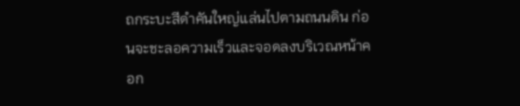ถกระบะสีดำคันใหญ่แล่นไปตามถนนดิน ก่อนจะชะลอความเร็วและจอดลงบริเวณหน้าคอก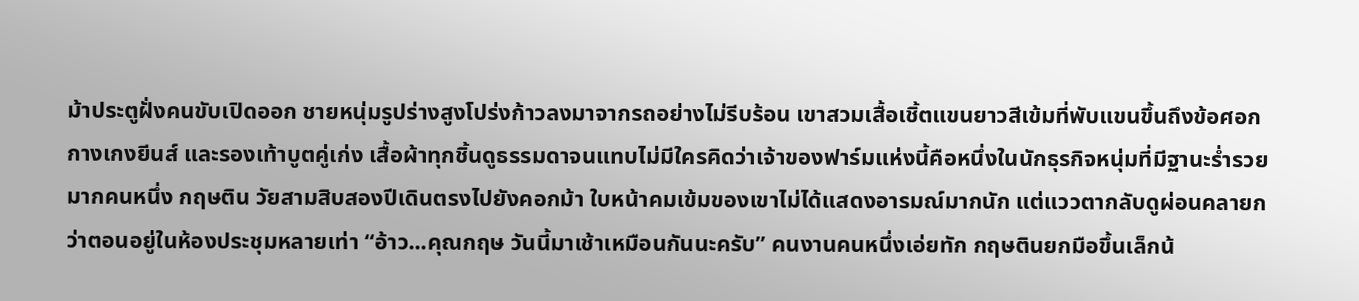ม้าประตูฝั่งคนขับเปิดออก ชายหนุ่มรูปร่างสูงโปร่งก้าวลงมาจากรถอย่างไม่รีบร้อน เขาสวมเสื้อเชิ้ตแขนยาวสีเข้มที่พับแขนขึ้นถึงข้อศอก กางเกงยีนส์ และรองเท้าบูตคู่เก่ง เสื้อผ้าทุกชิ้นดูธรรมดาจนแทบไม่มีใครคิดว่าเจ้าของฟาร์มแห่งนี้คือหนึ่งในนักธุรกิจหนุ่มที่มีฐานะร่ำรวยมากคนหนึ่ง กฤษติน วัยสามสิบสองปีเดินตรงไปยังคอกม้า ใบหน้าคมเข้มของเขาไม่ได้แสดงอารมณ์มากนัก แต่แววตากลับดูผ่อนคลายกว่าตอนอยู่ในห้องประชุมหลายเท่า “อ้าว...คุณกฤษ วันนี้มาเช้าเหมือนกันนะครับ” คนงานคนหนึ่งเอ่ยทัก กฤษตินยกมือขึ้นเล็กน้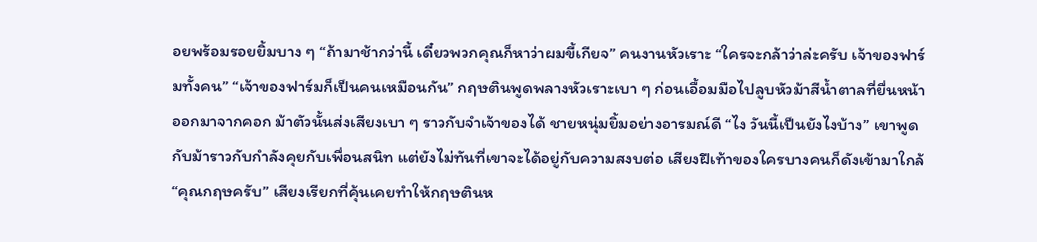อยพร้อมรอยยิ้มบาง ๆ “ถ้ามาช้ากว่านี้ เดี๋ยวพวกคุณก็หาว่าผมขี้เกียจ” คนงานหัวเราะ “ใครจะกล้าว่าล่ะครับ เจ้าของฟาร์มทั้งคน” “เจ้าของฟาร์มก็เป็นคนเหมือนกัน” กฤษตินพูดพลางหัวเราะเบา ๆ ก่อนเอื้อมมือไปลูบหัวม้าสีน้ำตาลที่ยื่นหน้าออกมาจากคอก ม้าตัวนั้นส่งเสียงเบา ๆ ราวกับจำเจ้าของได้ ชายหนุ่มยิ้มอย่างอารมณ์ดี “ไง วันนี้เป็นยังไงบ้าง” เขาพูดกับม้าราวกับกำลังคุยกับเพื่อนสนิท แต่ยังไม่ทันที่เขาจะได้อยู่กับความสงบต่อ เสียงฝีเท้าของใครบางคนก็ดังเข้ามาใกล้ “คุณกฤษครับ” เสียงเรียกที่คุ้นเคยทำให้กฤษตินห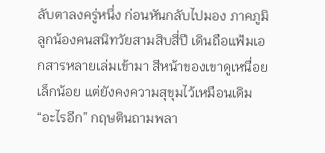ลับตาลงครู่หนึ่ง ก่อนหันกลับไปมอง ภาคภูมิ ลูกน้องคนสนิทวัยสามสิบสี่ปี เดินถือแฟ้มเอกสารหลายเล่มเข้ามา สีหน้าของเขาดูเหนื่อยเล็กน้อย แต่ยังคงความสุขุมไว้เหมือนเดิม “อะไรอีก” กฤษตินถามพลา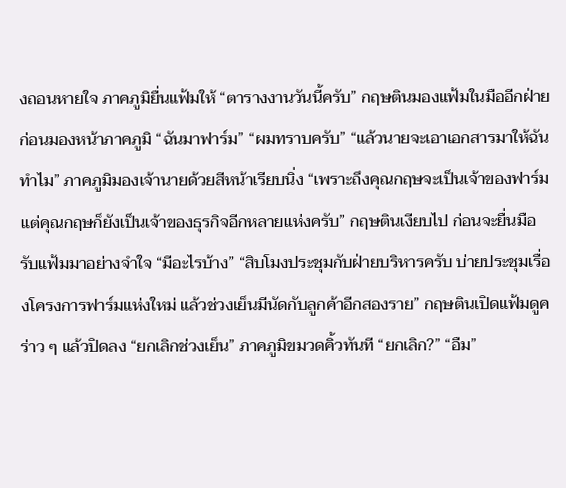งถอนหายใจ ภาคภูมิยื่นแฟ้มให้ “ตารางงานวันนี้ครับ” กฤษตินมองแฟ้มในมืออีกฝ่าย ก่อนมองหน้าภาคภูมิ “ฉันมาฟาร์ม” “ผมทราบครับ” “แล้วนายจะเอาเอกสารมาให้ฉันทำไม” ภาคภูมิมองเจ้านายด้วยสีหน้าเรียบนิ่ง “เพราะถึงคุณกฤษจะเป็นเจ้าของฟาร์ม แต่คุณกฤษก็ยังเป็นเจ้าของธุรกิจอีกหลายแห่งครับ” กฤษตินเงียบไป ก่อนจะยื่นมือรับแฟ้มมาอย่างจำใจ “มีอะไรบ้าง” “สิบโมงประชุมกับฝ่ายบริหารครับ บ่ายประชุมเรื่องโครงการฟาร์มแห่งใหม่ แล้วช่วงเย็นมีนัดกับลูกค้าอีกสองราย” กฤษตินเปิดแฟ้มดูคร่าว ๆ แล้วปิดลง “ยกเลิกช่วงเย็น” ภาคภูมิขมวดคิ้วทันที “ยกเลิก?” “อืม”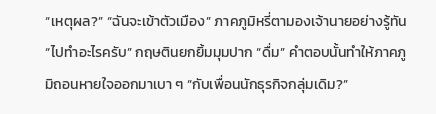“เหตุผล?” “ฉันจะเข้าตัวเมือง” ภาคภูมิหรี่ตามองเจ้านายอย่างรู้ทัน “ไปทำอะไรครับ” กฤษตินยกยิ้มมุมปาก “ดื่ม” คำตอบนั้นทำให้ภาคภูมิถอนหายใจออกมาเบา ๆ “กับเพื่อนนักธุรกิจกลุ่มเดิม?”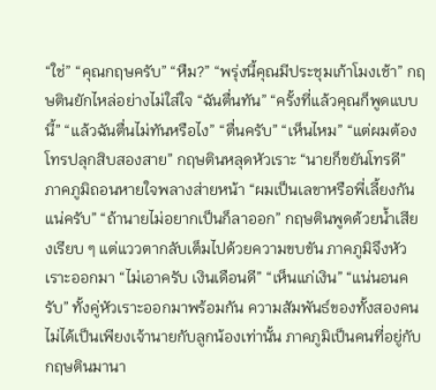“ใช่” “คุณกฤษครับ” “หืม?” “พรุ่งนี้คุณมีประชุมเก้าโมงเช้า” กฤษตินยักไหล่อย่างไม่ใส่ใจ “ฉันตื่นทัน” “ครั้งที่แล้วคุณก็พูดแบบนี้” “แล้วฉันตื่นไม่ทันหรือไง” “ตื่นครับ” “เห็นไหม” “แต่ผมต้องโทรปลุกสิบสองสาย” กฤษตินหลุดหัวเราะ “นายก็ขยันโทรดี” ภาคภูมิถอนหายใจพลางส่ายหน้า “ผมเป็นเลขาหรือพี่เลี้ยงกันแน่ครับ” “ถ้านายไม่อยากเป็นก็ลาออก” กฤษตินพูดด้วยน้ำเสียงเรียบ ๆ แต่แววตากลับเต็มไปด้วยความขบขัน ภาคภูมิจึงหัวเราะออกมา “ไม่เอาครับ เงินเดือนดี” “เห็นแก่เงิน” “แน่นอนครับ” ทั้งคู่หัวเราะออกมาพร้อมกัน ความสัมพันธ์ของทั้งสองคนไม่ได้เป็นเพียงเจ้านายกับลูกน้องเท่านั้น ภาคภูมิเป็นคนที่อยู่กับกฤษตินมานา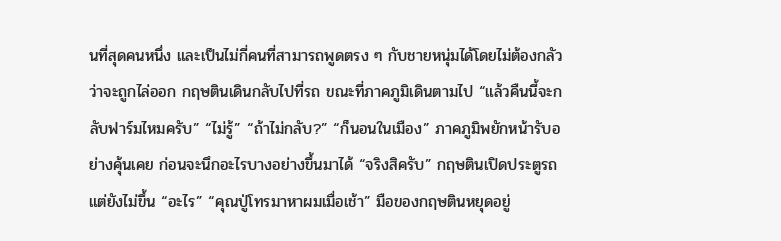นที่สุดคนหนึ่ง และเป็นไม่กี่คนที่สามารถพูดตรง ๆ กับชายหนุ่มได้โดยไม่ต้องกลัวว่าจะถูกไล่ออก กฤษตินเดินกลับไปที่รถ ขณะที่ภาคภูมิเดินตามไป “แล้วคืนนี้จะกลับฟาร์มไหมครับ” “ไม่รู้” “ถ้าไม่กลับ?” “ก็นอนในเมือง” ภาคภูมิพยักหน้ารับอย่างคุ้นเคย ก่อนจะนึกอะไรบางอย่างขึ้นมาได้ “จริงสิครับ” กฤษตินเปิดประตูรถ แต่ยังไม่ขึ้น “อะไร” “คุณปู่โทรมาหาผมเมื่อเช้า” มือของกฤษตินหยุดอยู่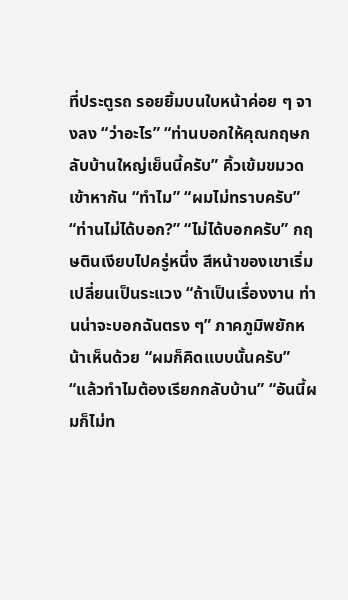ที่ประตูรถ รอยยิ้มบนใบหน้าค่อย ๆ จางลง “ว่าอะไร” “ท่านบอกให้คุณกฤษกลับบ้านใหญ่เย็นนี้ครับ” คิ้วเข้มขมวดเข้าหากัน “ทำไม” “ผมไม่ทราบครับ” “ท่านไม่ได้บอก?” “ไม่ได้บอกครับ” กฤษตินเงียบไปครู่หนึ่ง สีหน้าของเขาเริ่มเปลี่ยนเป็นระแวง “ถ้าเป็นเรื่องงาน ท่านน่าจะบอกฉันตรง ๆ” ภาคภูมิพยักหน้าเห็นด้วย “ผมก็คิดแบบนั้นครับ” “แล้วทำไมต้องเรียกกลับบ้าน” “อันนี้ผมก็ไม่ท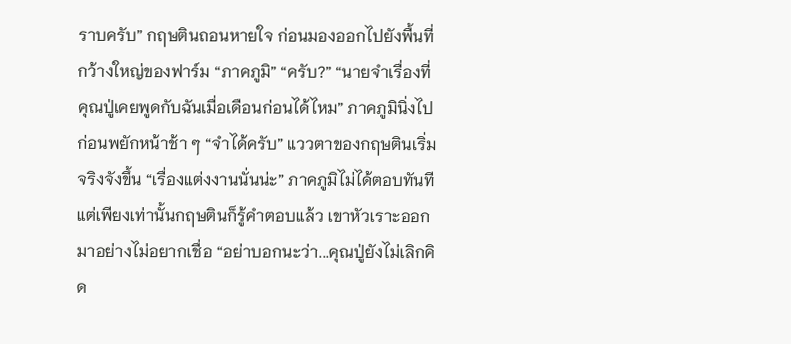ราบครับ” กฤษตินถอนหายใจ ก่อนมองออกไปยังพื้นที่กว้างใหญ่ของฟาร์ม “ภาคภูมิ” “ครับ?” “นายจำเรื่องที่คุณปู่เคยพูดกับฉันเมื่อเดือนก่อนได้ไหม” ภาคภูมินิ่งไป ก่อนพยักหน้าช้า ๆ “จำได้ครับ” แววตาของกฤษตินเริ่มจริงจังขึ้น “เรื่องแต่งงานนั่นน่ะ” ภาคภูมิไม่ได้ตอบทันที แต่เพียงเท่านั้นกฤษตินก็รู้คำตอบแล้ว เขาหัวเราะออกมาอย่างไม่อยากเชื่อ “อย่าบอกนะว่า...คุณปู่ยังไม่เลิกคิด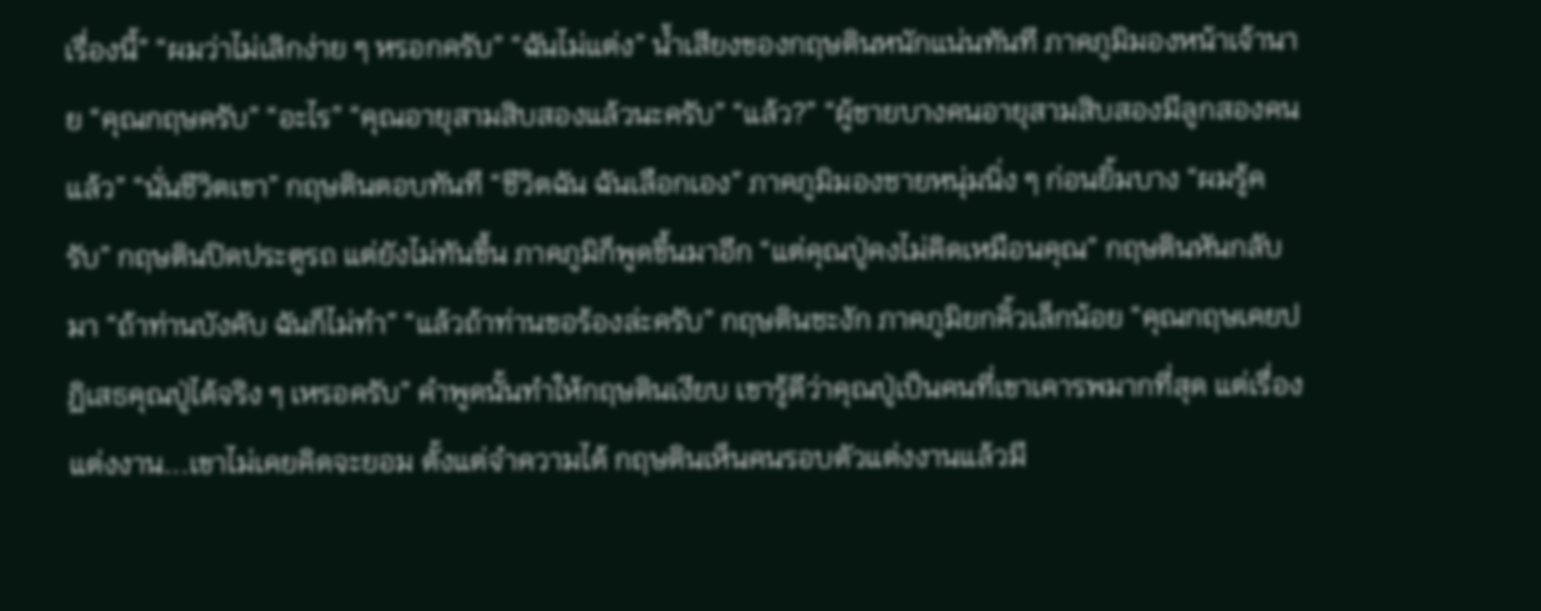เรื่องนี้” “ผมว่าไม่เลิกง่าย ๆ หรอกครับ” “ฉันไม่แต่ง” น้ำเสียงของกฤษตินหนักแน่นทันที ภาคภูมิมองหน้าเจ้านาย “คุณกฤษครับ” “อะไร” “คุณอายุสามสิบสองแล้วนะครับ” “แล้ว?” “ผู้ชายบางคนอายุสามสิบสองมีลูกสองคนแล้ว” “นั่นชีวิตเขา” กฤษตินตอบทันที “ชีวิตฉัน ฉันเลือกเอง” ภาคภูมิมองชายหนุ่มนิ่ง ๆ ก่อนยิ้มบาง “ผมรู้ครับ” กฤษตินปิดประตูรถ แต่ยังไม่ทันขึ้น ภาคภูมิก็พูดขึ้นมาอีก “แต่คุณปู่คงไม่คิดเหมือนคุณ” กฤษตินหันกลับมา “ถ้าท่านบังคับ ฉันก็ไม่ทำ” “แล้วถ้าท่านขอร้องล่ะครับ” กฤษตินชะงัก ภาคภูมิยกคิ้วเล็กน้อย “คุณกฤษเคยปฏิเสธคุณปู่ได้จริง ๆ เหรอครับ” คำพูดนั้นทำให้กฤษตินเงียบ เขารู้ดีว่าคุณปู่เป็นคนที่เขาเคารพมากที่สุด แต่เรื่องแต่งงาน...เขาไม่เคยคิดจะยอม ตั้งแต่จำความได้ กฤษตินเห็นคนรอบตัวแต่งงานแล้วมี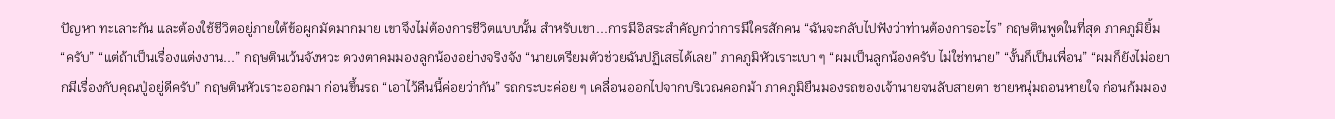ปัญหา ทะเลาะกัน และต้องใช้ชีวิตอยู่ภายใต้ข้อผูกมัดมากมาย เขาจึงไม่ต้องการชีวิตแบบนั้น สำหรับเขา...การมีอิสระสำคัญกว่าการมีใครสักคน “ฉันจะกลับไปฟังว่าท่านต้องการอะไร” กฤษตินพูดในที่สุด ภาคภูมิยิ้ม “ครับ” “แต่ถ้าเป็นเรื่องแต่งงาน...” กฤษตินเว้นจังหวะ ดวงตาคมมองลูกน้องอย่างจริงจัง “นายเตรียมตัวช่วยฉันปฏิเสธได้เลย” ภาคภูมิหัวเราะเบา ๆ “ผมเป็นลูกน้องครับ ไม่ใช่ทนาย” “งั้นก็เป็นเพื่อน” “ผมก็ยังไม่อยากมีเรื่องกับคุณปู่อยู่ดีครับ” กฤษตินหัวเราะออกมา ก่อนขึ้นรถ “เอาไว้คืนนี้ค่อยว่ากัน” รถกระบะค่อย ๆ เคลื่อนออกไปจากบริเวณคอกม้า ภาคภูมิยืนมองรถของเจ้านายจนลับสายตา ชายหนุ่มถอนหายใจ ก่อนก้มมอง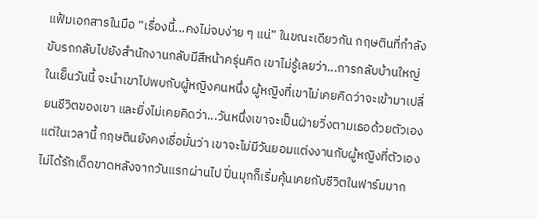แฟ้มเอกสารในมือ “เรื่องนี้...คงไม่จบง่าย ๆ แน่” ในขณะเดียวกัน กฤษตินที่กำลังขับรถกลับไปยังสำนักงานกลับมีสีหน้าครุ่นคิด เขาไม่รู้เลยว่า...การกลับบ้านใหญ่ในเย็นวันนี้ จะนำเขาไปพบกับผู้หญิงคนหนึ่ง ผู้หญิงที่เขาไม่เคยคิดว่าจะเข้ามาเปลี่ยนชีวิตของเขา และยิ่งไม่เคยคิดว่า...วันหนึ่งเขาจะเป็นฝ่ายวิ่งตามเธอด้วยตัวเอง แต่ในเวลานี้ กฤษตินยังคงเชื่อมั่นว่า เขาจะไม่มีวันยอมแต่งงานกับผู้หญิงที่ตัวเองไม่ได้รักเด็ดขาดหลังจากวันแรกผ่านไป ปิ่นมุกก็เริ่มคุ้นเคยกับชีวิตในฟาร์มมาก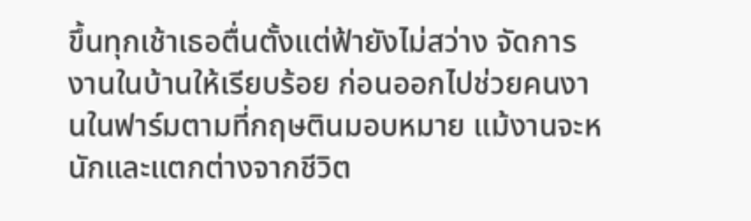ขึ้นทุกเช้าเธอตื่นตั้งแต่ฟ้ายังไม่สว่าง จัดการงานในบ้านให้เรียบร้อย ก่อนออกไปช่วยคนงานในฟาร์มตามที่กฤษตินมอบหมาย แม้งานจะหนักและแตกต่างจากชีวิต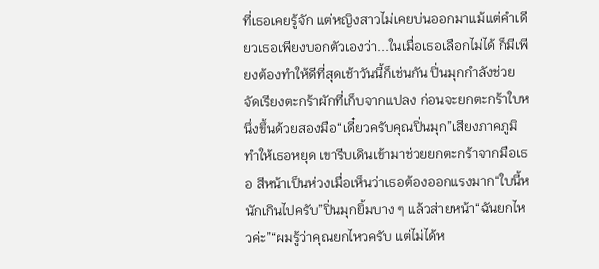ที่เธอเคยรู้จัก แต่หญิงสาวไม่เคยบ่นออกมาแม้แต่คำเดียวเธอเพียงบอกตัวเองว่า...ในเมื่อเธอเลือกไม่ได้ ก็มีเพียงต้องทำให้ดีที่สุดเช้าวันนี้ก็เช่นกัน ปิ่นมุกกำลังช่วยจัดเรียงตะกร้าผักที่เก็บจากแปลง ก่อนจะยกตะกร้าใบหนึ่งขึ้นด้วยสองมือ“เดี๋ยวครับคุณปิ่นมุก”เสียงภาคภูมิทำให้เธอหยุด เขารีบเดินเข้ามาช่วยยกตะกร้าจากมือเธอ สีหน้าเป็นห่วงเมื่อเห็นว่าเธอต้องออกแรงมาก“ใบนี้หนักเกินไปครับ”ปิ่นมุกยิ้มบาง ๆ แล้วส่ายหน้า“ฉันยกไหวค่ะ”“ผมรู้ว่าคุณยกไหวครับ แต่ไม่ได้ห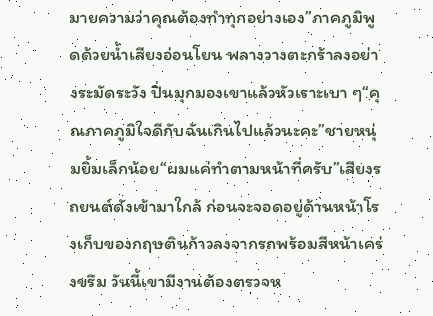มายความว่าคุณต้องทำทุกอย่างเอง”ภาคภูมิพูดด้วยน้ำเสียงอ่อนโยน พลางวางตะกร้าลงอย่างระมัดระวัง ปิ่นมุกมองเขาแล้วหัวเราะเบา ๆ“คุณภาคภูมิใจดีกับฉันเกินไปแล้วนะคะ”ชายหนุ่มยิ้มเล็กน้อย“ผมแค่ทำตามหน้าที่ครับ”เสียงรถยนต์ดังเข้ามาใกล้ ก่อนจะจอดอยู่ด้านหน้าโรงเก็บของกฤษตินก้าวลงจากรถพร้อมสีหน้าเคร่งขรึม วันนี้เขามีงานต้องตรวจห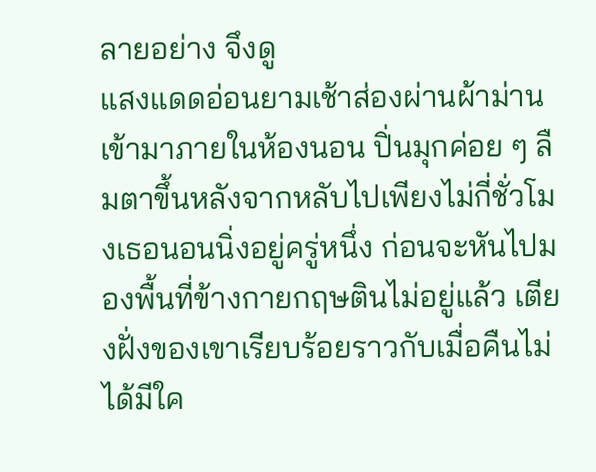ลายอย่าง จึงดู
แสงแดดอ่อนยามเช้าส่องผ่านผ้าม่านเข้ามาภายในห้องนอน ปิ่นมุกค่อย ๆ ลืมตาขึ้นหลังจากหลับไปเพียงไม่กี่ชั่วโมงเธอนอนนิ่งอยู่ครู่หนึ่ง ก่อนจะหันไปมองพื้นที่ข้างกายกฤษตินไม่อยู่แล้ว เตียงฝั่งของเขาเรียบร้อยราวกับเมื่อคืนไม่ได้มีใค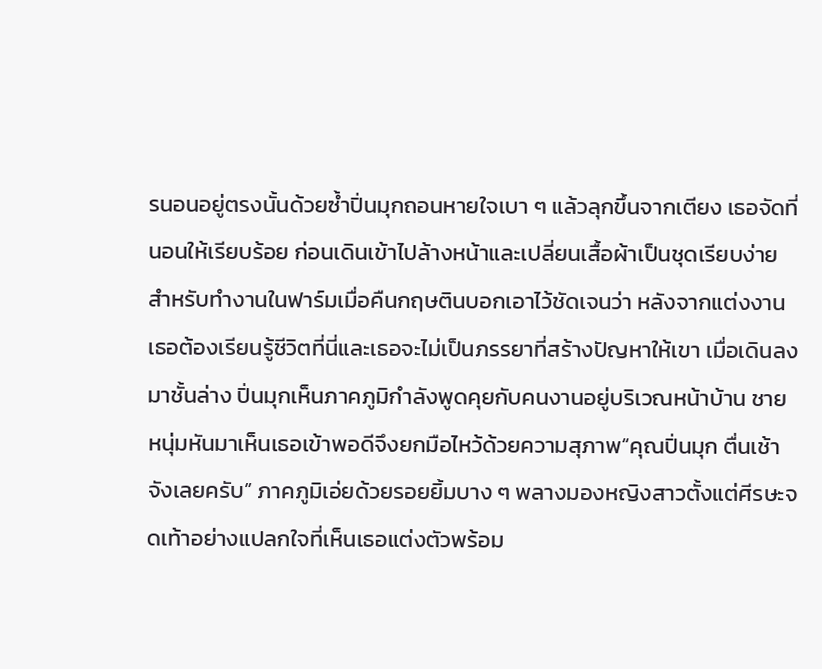รนอนอยู่ตรงนั้นด้วยซ้ำปิ่นมุกถอนหายใจเบา ๆ แล้วลุกขึ้นจากเตียง เธอจัดที่นอนให้เรียบร้อย ก่อนเดินเข้าไปล้างหน้าและเปลี่ยนเสื้อผ้าเป็นชุดเรียบง่ายสำหรับทำงานในฟาร์มเมื่อคืนกฤษตินบอกเอาไว้ชัดเจนว่า หลังจากแต่งงาน เธอต้องเรียนรู้ชีวิตที่นี่และเธอจะไม่เป็นภรรยาที่สร้างปัญหาให้เขา เมื่อเดินลงมาชั้นล่าง ปิ่นมุกเห็นภาคภูมิกำลังพูดคุยกับคนงานอยู่บริเวณหน้าบ้าน ชายหนุ่มหันมาเห็นเธอเข้าพอดีจึงยกมือไหว้ด้วยความสุภาพ“คุณปิ่นมุก ตื่นเช้าจังเลยครับ” ภาคภูมิเอ่ยด้วยรอยยิ้มบาง ๆ พลางมองหญิงสาวตั้งแต่ศีรษะจดเท้าอย่างแปลกใจที่เห็นเธอแต่งตัวพร้อม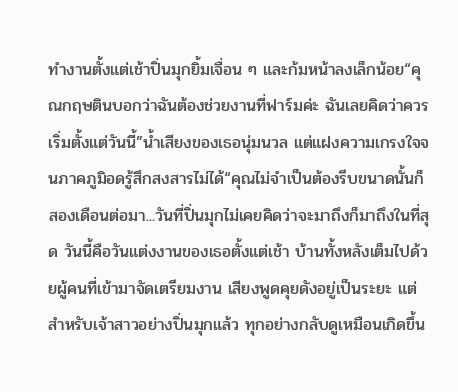ทำงานตั้งแต่เช้าปิ่นมุกยิ้มเจื่อน ๆ และก้มหน้าลงเล็กน้อย“คุณกฤษตินบอกว่าฉันต้องช่วยงานที่ฟาร์มค่ะ ฉันเลยคิดว่าควรเริ่มตั้งแต่วันนี้”น้ำเสียงของเธอนุ่มนวล แต่แฝงความเกรงใจจนภาคภูมิอดรู้สึกสงสารไม่ได้“คุณไม่จำเป็นต้องรีบขนาดนั้นก็
สองเดือนต่อมา...วันที่ปิ่นมุกไม่เคยคิดว่าจะมาถึงก็มาถึงในที่สุด วันนี้คือวันแต่งงานของเธอตั้งแต่เช้า บ้านทั้งหลังเต็มไปด้วยผู้คนที่เข้ามาจัดเตรียมงาน เสียงพูดคุยดังอยู่เป็นระยะ แต่สำหรับเจ้าสาวอย่างปิ่นมุกแล้ว ทุกอย่างกลับดูเหมือนเกิดขึ้น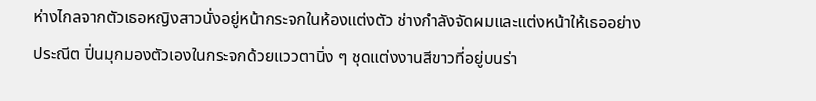ห่างไกลจากตัวเธอหญิงสาวนั่งอยู่หน้ากระจกในห้องแต่งตัว ช่างกำลังจัดผมและแต่งหน้าให้เธออย่างประณีต ปิ่นมุกมองตัวเองในกระจกด้วยแววตานิ่ง ๆ ชุดแต่งงานสีขาวที่อยู่บนร่า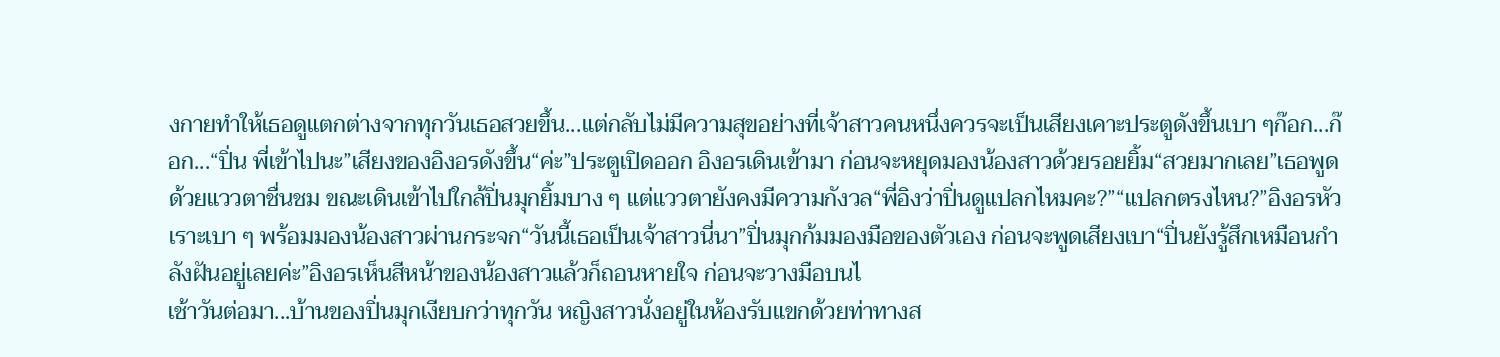งกายทำให้เธอดูแตกต่างจากทุกวันเธอสวยขึ้น...แต่กลับไม่มีความสุขอย่างที่เจ้าสาวคนหนึ่งควรจะเป็นเสียงเคาะประตูดังขึ้นเบา ๆก๊อก...ก๊อก...“ปิ่น พี่เข้าไปนะ”เสียงของอิงอรดังขึ้น“ค่ะ”ประตูเปิดออก อิงอรเดินเข้ามา ก่อนจะหยุดมองน้องสาวด้วยรอยยิ้ม“สวยมากเลย”เธอพูดด้วยแววตาชื่นชม ขณะเดินเข้าไปใกล้ปิ่นมุกยิ้มบาง ๆ แต่แววตายังคงมีความกังวล“พี่อิงว่าปิ่นดูแปลกไหมคะ?”“แปลกตรงไหน?”อิงอรหัวเราะเบา ๆ พร้อมมองน้องสาวผ่านกระจก“วันนี้เธอเป็นเจ้าสาวนี่นา”ปิ่นมุกก้มมองมือของตัวเอง ก่อนจะพูดเสียงเบา“ปิ่นยังรู้สึกเหมือนกำลังฝันอยู่เลยค่ะ”อิงอรเห็นสีหน้าของน้องสาวแล้วก็ถอนหายใจ ก่อนจะวางมือบนไ
เช้าวันต่อมา...บ้านของปิ่นมุกเงียบกว่าทุกวัน หญิงสาวนั่งอยู่ในห้องรับแขกด้วยท่าทางส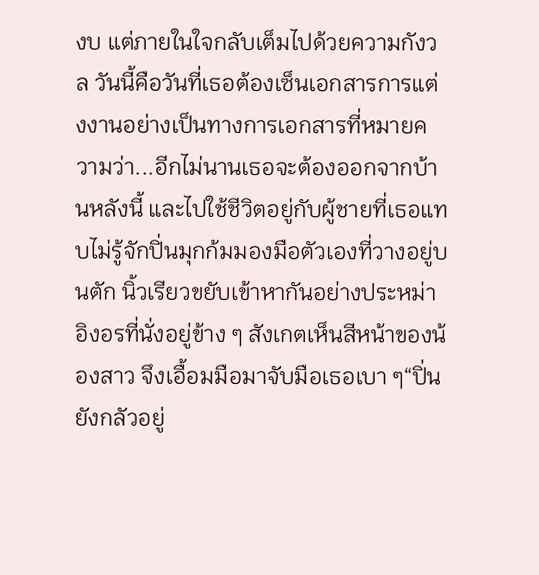งบ แต่ภายในใจกลับเต็มไปด้วยความกังวล วันนี้คือวันที่เธอต้องเซ็นเอกสารการแต่งงานอย่างเป็นทางการเอกสารที่หมายความว่า...อีกไม่นานเธอจะต้องออกจากบ้านหลังนี้ และไปใช้ชีวิตอยู่กับผู้ชายที่เธอแทบไม่รู้จักปิ่นมุกก้มมองมือตัวเองที่วางอยู่บนตัก นิ้วเรียวขยับเข้าหากันอย่างประหม่า อิงอรที่นั่งอยู่ข้าง ๆ สังเกตเห็นสีหน้าของน้องสาว จึงเอื้อมมือมาจับมือเธอเบา ๆ“ปิ่น ยังกลัวอยู่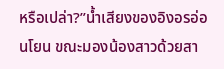หรือเปล่า?”น้ำเสียงของอิงอรอ่อนโยน ขณะมองน้องสาวด้วยสา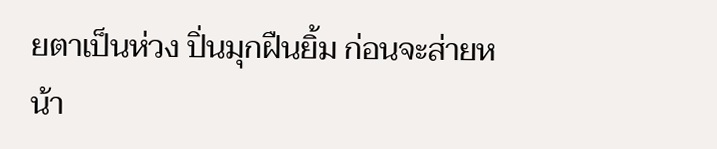ยตาเป็นห่วง ปิ่นมุกฝืนยิ้ม ก่อนจะส่ายหน้า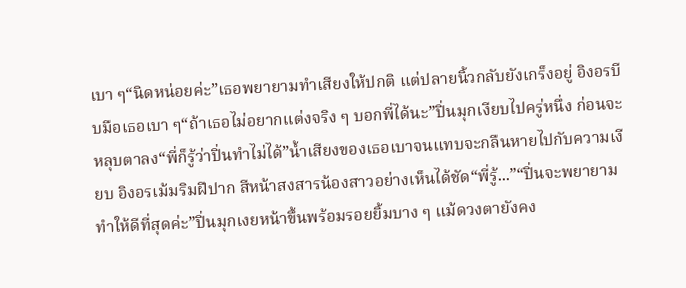เบา ๆ“นิดหน่อยค่ะ”เธอพยายามทำเสียงให้ปกติ แต่ปลายนิ้วกลับยังเกร็งอยู่ อิงอรบีบมือเธอเบา ๆ“ถ้าเธอไม่อยากแต่งจริง ๆ บอกพี่ได้นะ”ปิ่นมุกเงียบไปครู่หนึ่ง ก่อนจะหลุบตาลง“พี่ก็รู้ว่าปิ่นทำไม่ได้”น้ำเสียงของเธอเบาจนแทบจะกลืนหายไปกับความเงียบ อิงอรเม้มริมฝีปาก สีหน้าสงสารน้องสาวอย่างเห็นได้ชัด“พี่รู้...”“ปิ่นจะพยายามทำให้ดีที่สุดค่ะ”ปิ่นมุกเงยหน้าขึ้นพร้อมรอยยิ้มบาง ๆ แม้ดวงตายังคง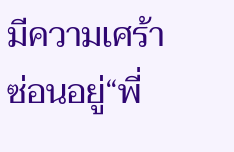มีความเศร้าซ่อนอยู่“พี่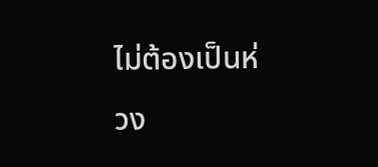ไม่ต้องเป็นห่วง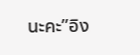นะคะ”อิง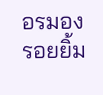อรมองรอยยิ้ม